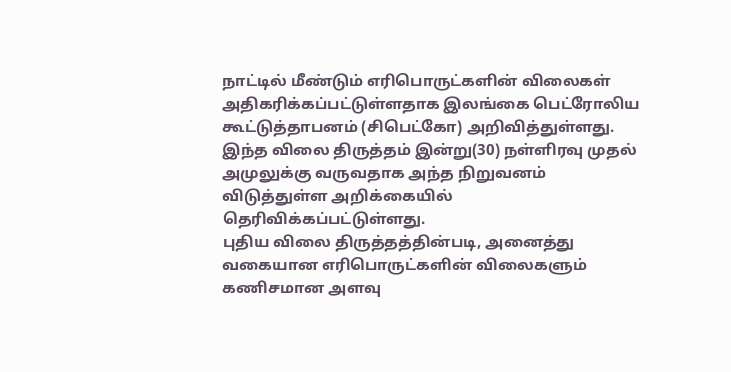நாட்டில் மீண்டும் எரிபொருட்களின் விலைகள் அதிகரிக்கப்பட்டுள்ளதாக இலங்கை பெட்ரோலிய கூட்டுத்தாபனம் (சிபெட்கோ) அறிவித்துள்ளது. இந்த விலை திருத்தம் இன்று(30) நள்ளிரவு முதல் அமுலுக்கு வருவதாக அந்த நிறுவனம் விடுத்துள்ள அறிக்கையில் தெரிவிக்கப்பட்டுள்ளது.
புதிய விலை திருத்தத்தின்படி, அனைத்து வகையான எரிபொருட்களின் விலைகளும் கணிசமான அளவு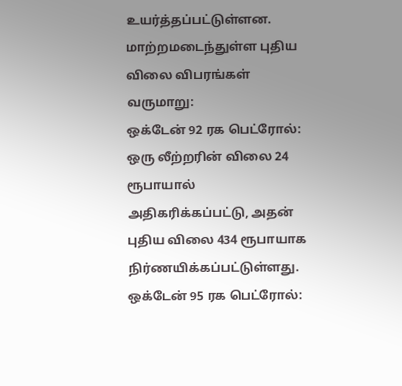உயர்த்தப்பட்டுள்ளன.
மாற்றமடைந்துள்ள புதிய விலை விபரங்கள் வருமாறு:
ஒக்டேன் 92 ரக பெட்ரோல்: ஒரு லீற்றரின் விலை 24 ரூபாயால் அதிகரிக்கப்பட்டு, அதன் புதிய விலை 434 ரூபாயாக நிர்ணயிக்கப்பட்டுள்ளது.
ஒக்டேன் 95 ரக பெட்ரோல்: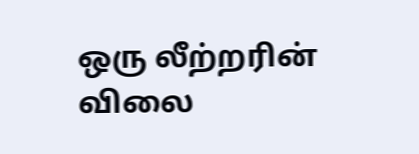ஒரு லீற்றரின் விலை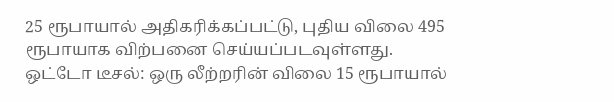25 ரூபாயால் அதிகரிக்கப்பட்டு, புதிய விலை 495 ரூபாயாக விற்பனை செய்யப்படவுள்ளது.
ஒட்டோ டீசல்: ஒரு லீற்றரின் விலை 15 ரூபாயால்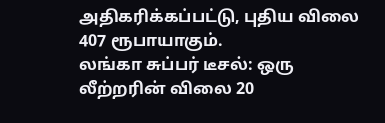அதிகரிக்கப்பட்டு, புதிய விலை 407 ரூபாயாகும்.
லங்கா சுப்பர் டீசல்: ஒரு லீற்றரின் விலை 20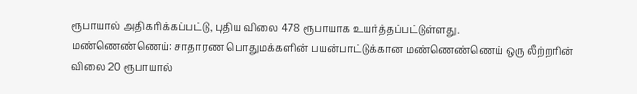ரூபாயால் அதிகரிக்கப்பட்டு, புதிய விலை 478 ரூபாயாக உயர்த்தப்பட்டுள்ளது.
மண்ணெண்ணெய்: சாதாரண பொதுமக்களின் பயன்பாட்டுக்கான மண்ணெண்ணெய் ஒரு லீற்றரின் விலை 20 ரூபாயால்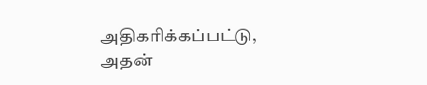அதிகரிக்கப்பட்டு, அதன்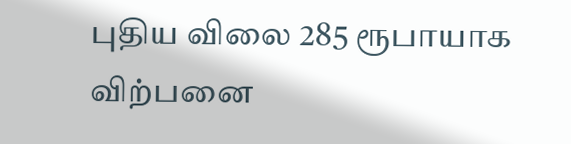புதிய விலை 285 ரூபாயாக விற்பனை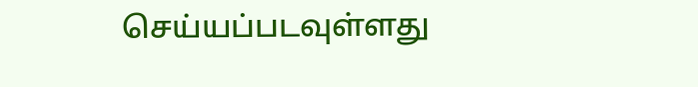செய்யப்படவுள்ளது